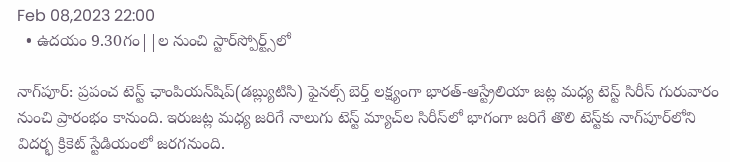Feb 08,2023 22:00
  • ఉదయం 9.30గం||ల నుంచి స్టార్‌స్పోర్ట్స్‌లో

నాగ్‌పూర్‌: ప్రపంచ టెస్ట్‌ ఛాంపియన్‌షిప్‌(డబ్ల్యుటిసి) ఫైనల్స్‌ బెర్త్‌ లక్ష్యంగా భారత్‌-ఆస్ట్రేలియా జట్ల మధ్య టెస్ట్‌ సిరీస్‌ గురువారం నుంచి ప్రారంభం కానుంది. ఇరుజట్ల మధ్య జరిగే నాలుగు టెస్ట్‌ మ్యాచ్‌ల సిరీస్‌లో భాగంగా జరిగే తొలి టెస్ట్‌కు నాగ్‌పూర్‌లోని విదర్భ క్రికెట్‌ స్టేడియంలో జరగనుంది.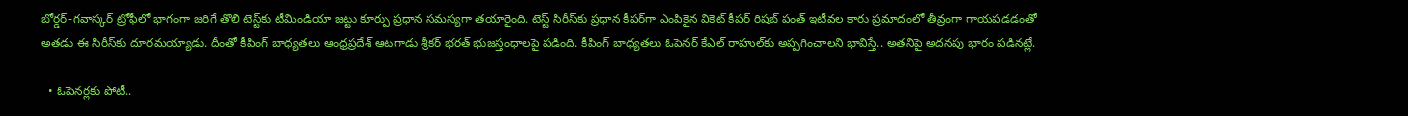బోర్డర్‌-గవాస్కర్‌ ట్రోఫీలో భాగంగా జరిగే తొలి టెస్ట్‌కు టీమిండియా జట్టు కూర్పు ప్రధాన సమస్యగా తయారైంది. టెస్ట్‌ సిరీస్‌కు ప్రధాన కీపర్‌గా ఎంపికైన వికెట్‌ కీపర్‌ రిషబ్‌ పంత్‌ ఇటీవల కారు ప్రమాదంలో తీవ్రంగా గాయపడడంతో అతడు ఈ సిరీస్‌కు దూరమయ్యాడు. దీంతో కీపింగ్‌ బాధ్యతలు ఆంధ్రప్రదేశ్‌ ఆటగాడు శ్రీకర్‌ భరత్‌ భుజస్తంధాలపై పడింది. కీపింగ్‌ బాధ్యతలు ఓపెనర్‌ కేఎల్‌ రాహుల్‌కు అప్పగించాలని భావిస్తే.. అతనిపై అదనపు భారం పడినట్లే.

  • ఓపెనర్లకు పోటీ..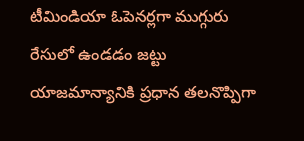టీమిండియా ఓపెనర్లగా ముగ్గురు రేసులో ఉండడం జట్టు యాజమాన్యానికి ప్రధాన తలనొప్పిగా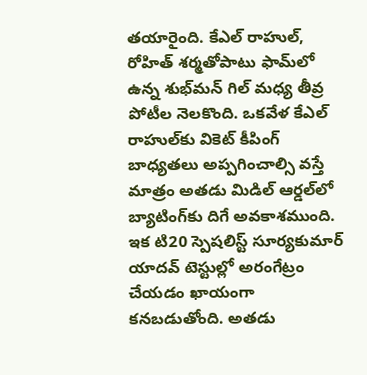తయారైంది. కేఎల్‌ రాహుల్‌, రోహిత్‌ శర్మతోపాటు ఫామ్‌లో ఉన్న శుభ్‌మన్‌ గిల్‌ మధ్య తీవ్ర పోటీల నెలకొంది. ఒకవేళ కేఎల్‌ రాహుల్‌కు వికెట్‌ కీపింగ్‌ బాధ్యతలు అప్పగించాల్సి వస్తే మాత్రం అతడు మిడిల్‌ ఆర్డల్‌లో బ్యాటింగ్‌కు దిగే అవకాశముంది. ఇక టి20 స్పెషలిస్ట్‌ సూర్యకుమార్‌ యాదవ్‌ టెస్టుల్లో అరంగేట్రం చేయడం ఖాయంగా కనబడుతోంది. అతడు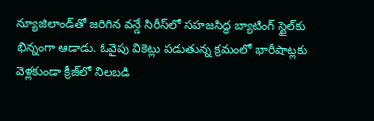న్యూజిలాండ్‌తో జరిగిన వన్డే సిరీస్‌లో సహజసిద్ధ బ్యాటింగ్‌ స్టైల్‌కు భిన్నంగా ఆడాడు. ఓవైపు వికెట్లు పడుతున్న క్రమంలో భారీషాట్లకు వెళ్లకుండా క్రీజ్‌లో నిలబడి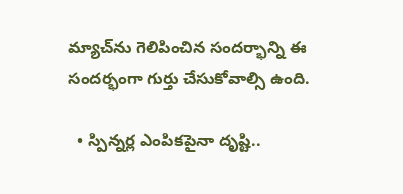మ్యాచ్‌ను గెలిపించిన సందర్భాన్ని ఈ సందర్భంగా గుర్తు చేసుకోవాల్సి ఉంది.

  • స్పిన్నర్ల ఎంపికపైనా దృష్టి..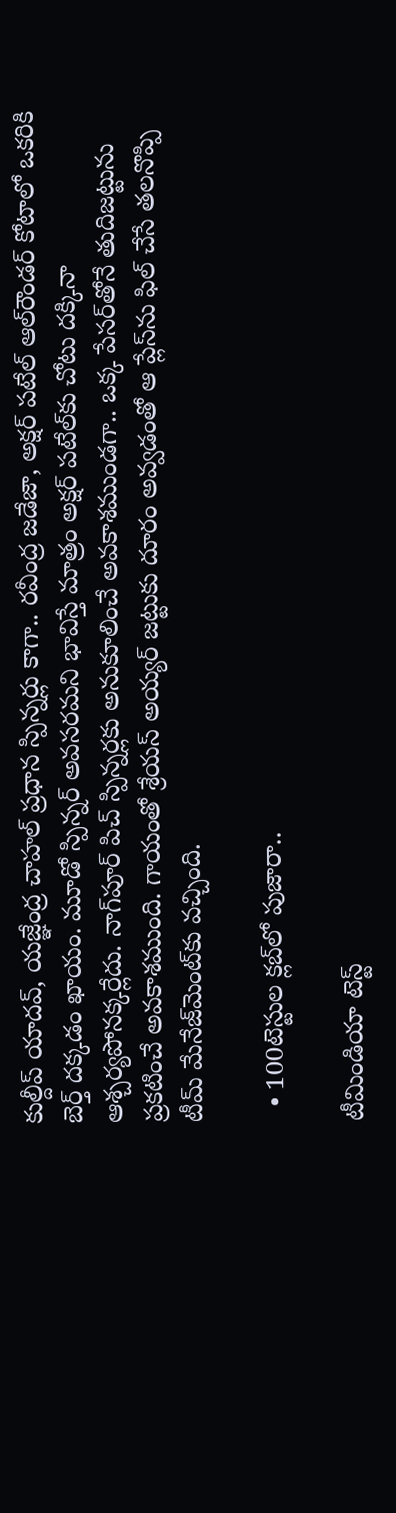కుల్దీప్‌ యాదవ్‌, యజ్ఞేంద్ర చాహల్‌ ప్రధాన స్పిన్నర్లు కాగా.. రవీంద్ర జడేజా, అక్షర్‌ పటేల్‌ ఆల్‌రౌండర్‌ కోటాలో ఒకరికి బెర్త్‌ దక్కడం ఖాయం. మూడో స్పిన్నర్‌ అవసరమని భావిస్తే మాత్రం అక్షర్‌ పటేల్‌కు చోటు దక్కినా ఆశ్చర్యపోనక్కర్లేదు. నాగ్‌పూర్‌ పిచ్‌ స్పిన్నర్లకు అనుకూలించే అవకాశముండగా.. ఒక్క పేసర్‌తోనే తుదిజట్టును ప్రకటించే అవకాశముంది. గాయంతో శ్రేయస్‌ అయ్యర్‌ జట్టుకు దూరం అవ్వడంతో ఆ ప్లేస్‌ను ఫిల్‌ చేసే తలనొప్పి టీమ్‌ మేనేజ్‌మెంట్‌కు వచ్చింది.

  • 100టెస్టుల క్లబ్‌లో పుజారా..

టీమిండియా టెస్ట్‌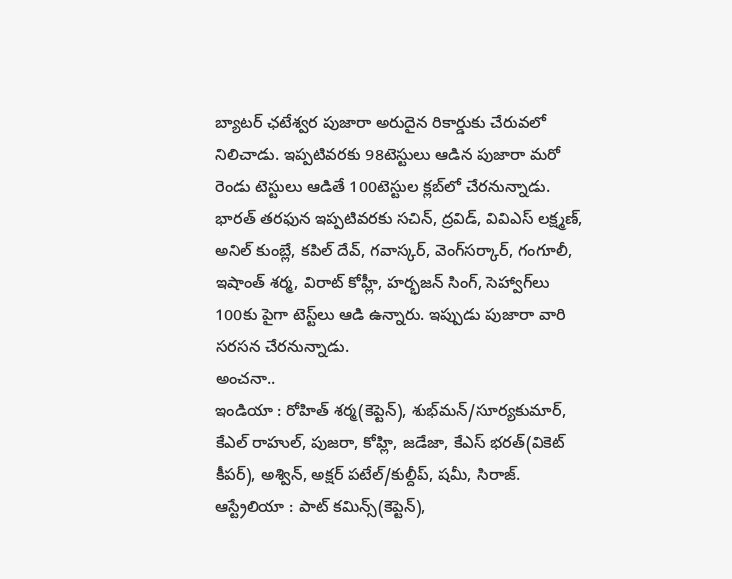బ్యాటర్‌ ఛటేశ్వర పుజారా అరుదైన రికార్డుకు చేరువలో నిలిచాడు. ఇప్పటివరకు 98టెస్టులు ఆడిన పుజారా మరో రెండు టెస్టులు ఆడితే 100టెస్టుల క్లబ్‌లో చేరనున్నాడు. భారత్‌ తరఫున ఇప్పటివరకు సచిన్‌, ద్రవిడ్‌, వివిఎస్‌ లక్ష్మణ్‌, అనిల్‌ కుంబ్లే, కపిల్‌ దేవ్‌, గవాస్కర్‌, వెంగ్‌సర్కార్‌, గంగూలీ, ఇషాంత్‌ శర్మ, విరాట్‌ కోహ్లీ, హర్భజన్‌ సింగ్‌, సెహ్వాగ్‌లు 100కు పైగా టెస్ట్‌లు ఆడి ఉన్నారు. ఇప్పుడు పుజారా వారి సరసన చేరనున్నాడు.
అంచనా..
ఇండియా : రోహిత్‌ శర్మ(కెప్టెన్‌), శుభ్‌మన్‌/సూర్యకుమార్‌, కేఎల్‌ రాహుల్‌, పుజరా, కోహ్లి, జడేజా, కేఎస్‌ భరత్‌(వికెట్‌ కీపర్‌), అశ్విన్‌, అక్షర్‌ పటేల్‌/కుల్దీప్‌, షమీ, సిరాజ్‌.
ఆస్ట్రేలియా : పాట్‌ కమిన్స్‌(కెప్టెన్‌),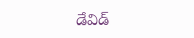డేవిడ్‌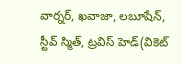వార్నర్‌, ఖవాజా, లబూషేన్‌, స్టీవ్‌ స్మిత్‌, ట్రవిస్‌ హెడ్‌(వికెట్‌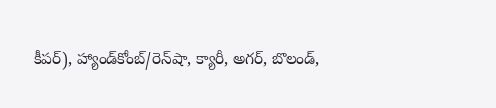కీపర్‌), హ్యాండ్‌కోంబ్‌/రెన్‌షా, క్యారీ, అగర్‌, బొలండ్‌,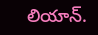లియాన్‌.